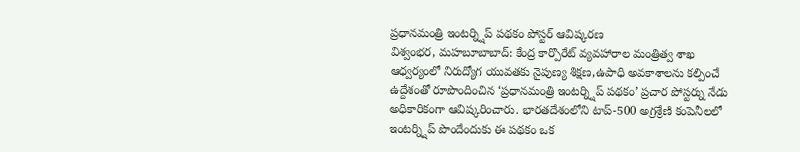ప్రధానమంత్రి ఇంటర్న్షిప్ పథకం పోస్టర్ ఆవిష్కరణ
విశ్వంభర, మహబూబాబాద్: కేంద్ర కార్పొరేట్ వ్యవహారాల మంత్రిత్వ శాఖ ఆధ్వర్యంలో నిరుద్యోగ యువతకు నైపుణ్య శిక్షణ,ఉపాధి అవకాశాలను కల్పించే ఉద్దేశంతో రూపొందించిన ‘ప్రధానమంత్రి ఇంటర్న్షిప్ పథకం’ ప్రచార పోస్టర్ను నేడు అధికారికంగా ఆవిష్కరించారు. భారతదేశంలోని టాప్-500 అగ్రశ్రేణి కంపెనీలలో ఇంటర్న్షిప్ పొందేందుకు ఈ పథకం ఒక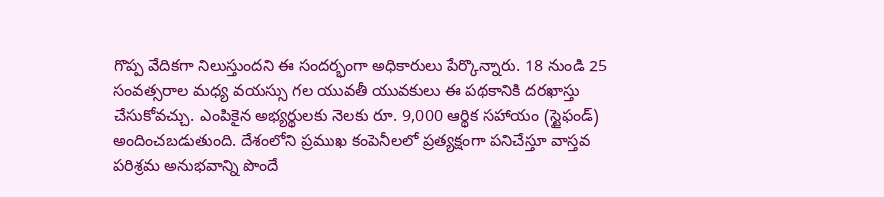గొప్ప వేదికగా నిలుస్తుందని ఈ సందర్భంగా అధికారులు పేర్కొన్నారు. 18 నుండి 25 సంవత్సరాల మధ్య వయస్సు గల యువతీ యువకులు ఈ పథకానికి దరఖాస్తు చేసుకోవచ్చు. ఎంపికైన అభ్యర్థులకు నెలకు రూ. 9,000 ఆర్థిక సహాయం (స్టైఫండ్) అందించబడుతుంది. దేశంలోని ప్రముఖ కంపెనీలలో ప్రత్యక్షంగా పనిచేస్తూ వాస్తవ పరిశ్రమ అనుభవాన్ని పొందే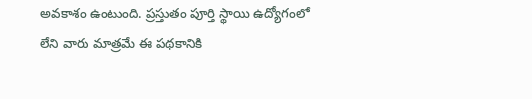అవకాశం ఉంటుంది. ప్రస్తుతం పూర్తి స్థాయి ఉద్యోగంలో లేని వారు మాత్రమే ఈ పథకానికి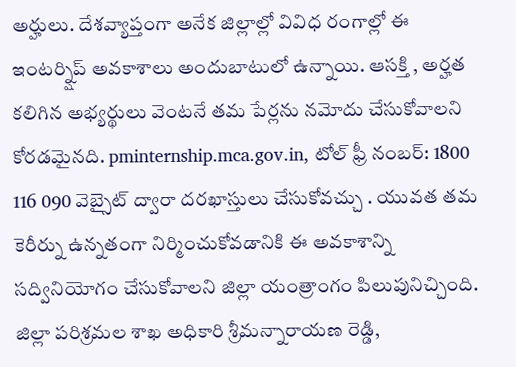అర్హులు. దేశవ్యాప్తంగా అనేక జిల్లాల్లో వివిధ రంగాల్లో ఈ ఇంటర్న్షిప్ అవకాశాలు అందుబాటులో ఉన్నాయి. ఆసక్తి , అర్హత కలిగిన అభ్యర్థులు వెంటనే తమ పేర్లను నమోదు చేసుకోవాలని కోరడమైనది. pminternship.mca.gov.in, టోల్ ఫ్రీ నంబర్: 1800 116 090 వెబ్సైట్ ద్వారా దరఖాస్తులు చేసుకోవచ్చు . యువత తమ కెరీర్ను ఉన్నతంగా నిర్మించుకోవడానికి ఈ అవకాశాన్ని సద్వినియోగం చేసుకోవాలని జిల్లా యంత్రాంగం పిలుపునిచ్చింది. జిల్లా పరిశ్రమల శాఖ అధికారి శ్రీమన్నారాయణ రెడ్డి,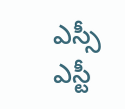ఎస్సీ ఎస్టీ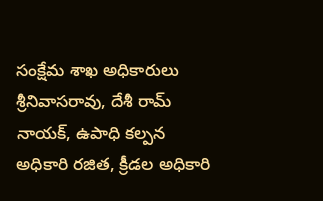సంక్షేమ శాఖ అధికారులు శ్రీనివాసరావు, దేశీ రామ్ నాయక్, ఉపాధి కల్పన అధికారి రజిత, క్రీడల అధికారి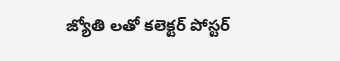జ్యోతి లతో కలెక్టర్ పోస్టర్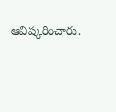ఆవిష్కరించారు.